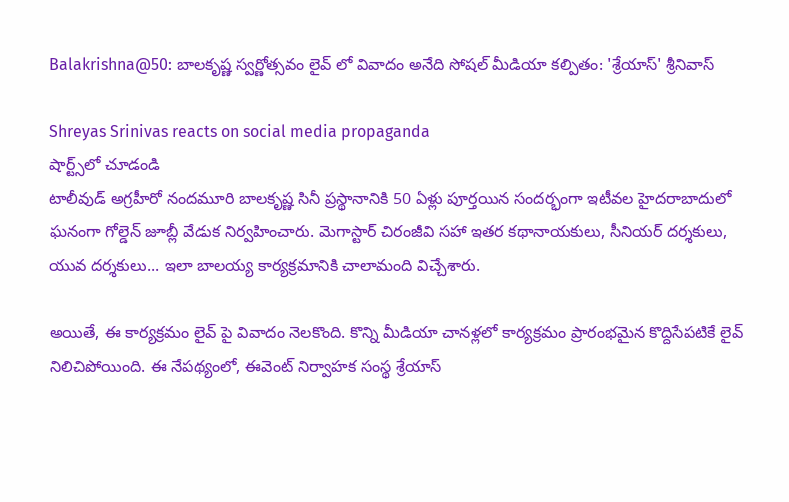Balakrishna@50: బాలకృష్ణ స్వర్ణోత్సవం లైవ్ లో వివాదం అనేది సోషల్ మీడియా కల్పితం: 'శ్రేయాస్' శ్రీనివాస్

Shreyas Srinivas reacts on social media propaganda
షార్ట్స్‌లో చూడండి
టాలీవుడ్ అగ్రహీరో నందమూరి బాలకృష్ణ సినీ ప్రస్థానానికి 50 ఏళ్లు పూర్తయిన సందర్భంగా ఇటీవల హైదరాబాదులో ఘనంగా గోల్డెన్ జూబ్లీ వేడుక నిర్వహించారు. మెగాస్టార్ చిరంజీవి సహా ఇతర కథానాయకులు, సీనియర్ దర్శకులు, యువ దర్శకులు... ఇలా బాలయ్య కార్యక్రమానికి చాలామంది విచ్చేశారు.

అయితే, ఈ కార్యక్రమం లైవ్ పై వివాదం నెలకొంది. కొన్ని మీడియా చానళ్లలో కార్యక్రమం ప్రారంభమైన కొద్దిసేపటికే లైవ్ నిలిచిపోయింది. ఈ నేపథ్యంలో, ఈవెంట్ నిర్వాహక సంస్థ శ్రేయాస్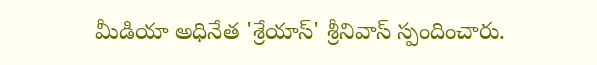మీడియా అధినేత 'శ్రేయాస్' శ్రీనివాస్ స్పందించారు.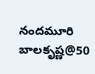నందమూరి బాలకృష్ణ@50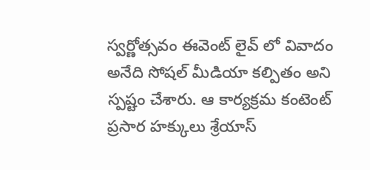స్వర్ణోత్సవం ఈవెంట్ లైవ్ లో వివాదం అనేది సోషల్ మీడియా కల్పితం అని స్పష్టం చేశారు. ఆ కార్యక్రమ కంటెంట్ ప్రసార హక్కులు శ్రేయాస్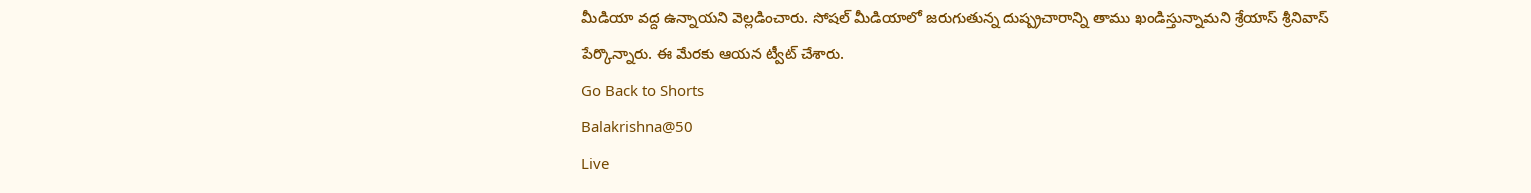మీడియా వద్ద ఉన్నాయని వెల్లడించారు. సోషల్ మీడియాలో జరుగుతున్న దుష్ప్రచారాన్ని తాము ఖండిస్తున్నామని శ్రేయాస్ శ్రీనివాస్ పేర్కొన్నారు. ఈ మేరకు ఆయన ట్వీట్ చేశారు.
Go Back to Shorts
Balakrishna@50
Live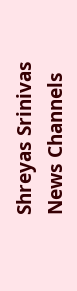Shreyas Srinivas
News Channels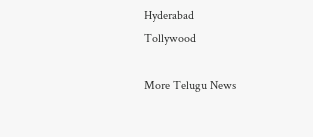Hyderabad
Tollywood

More Telugu News